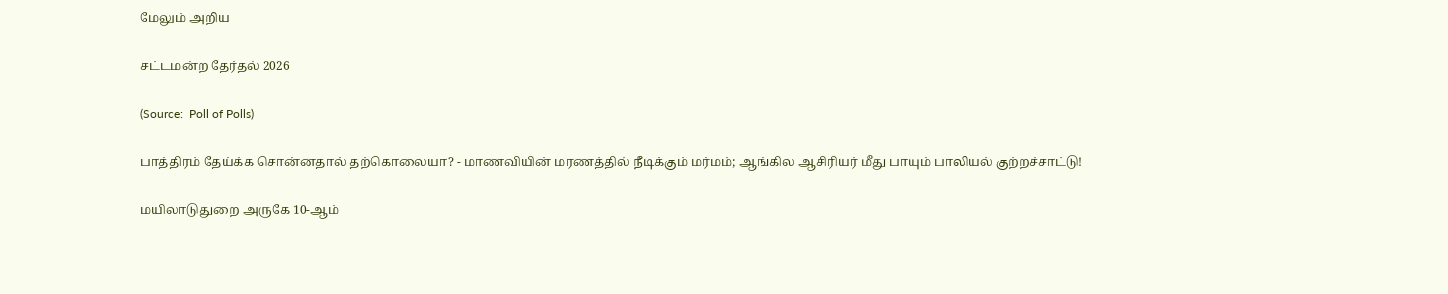மேலும் அறிய

சட்டமன்ற தேர்தல் 2026

(Source:  Poll of Polls)

பாத்திரம் தேய்க்க சொன்னதால் தற்கொலையா? - மாணவியின் மரணத்தில் நீடிக்கும் மர்மம்; ஆங்கில ஆசிரியர் மீது பாயும் பாலியல் குற்றச்சாட்டு!

மயிலாடுதுறை அருகே 10-ஆம்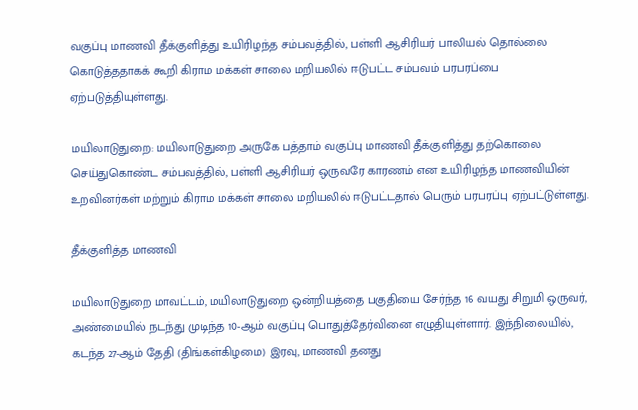வகுப்பு மாணவி தீக்குளித்து உயிரிழந்த சம்பவத்தில், பள்ளி ஆசிரியர் பாலியல் தொல்லை கொடுத்ததாகக் கூறி கிராம மக்கள் சாலை மறியலில் ஈடுபட்ட சம்பவம் பரபரப்பை ஏற்படுத்தியுள்ளது.

மயிலாடுதுறை: மயிலாடுதுறை அருகே பத்தாம் வகுப்பு மாணவி தீக்குளித்து தற்கொலை செய்துகொண்ட சம்பவத்தில், பள்ளி ஆசிரியர் ஒருவரே காரணம் என உயிரிழந்த மாணவியின் உறவினர்கள் மற்றும் கிராம மக்கள் சாலை மறியலில் ஈடுபட்டதால் பெரும் பரபரப்பு ஏற்பட்டுள்ளது.

தீக்குளித்த மாணவி

மயிலாடுதுறை மாவட்டம், மயிலாடுதுறை ஒன்றியத்தை பகுதியை சேர்ந்த 16 வயது சிறுமி ஒருவர், அண்மையில் நடந்து முடிந்த 10-ஆம் வகுப்பு பொதுத்தேர்வினை எழுதியுள்ளார். இந்நிலையில், கடந்த 27-ஆம் தேதி (திங்கள்கிழமை) இரவு, மாணவி தனது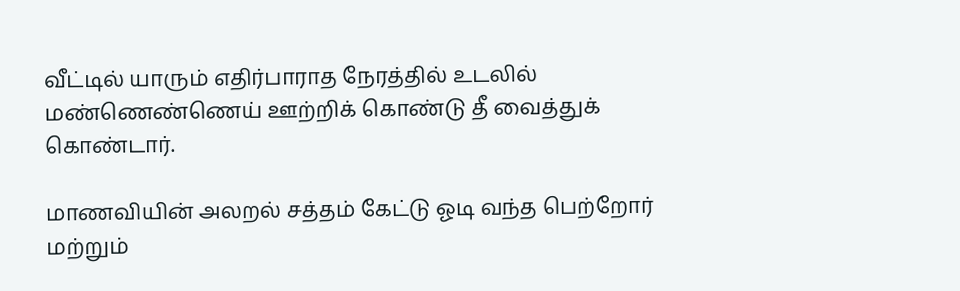வீட்டில் யாரும் எதிர்பாராத நேரத்தில் உடலில் மண்ணெண்ணெய் ஊற்றிக் கொண்டு தீ வைத்துக் கொண்டார்.

மாணவியின் அலறல் சத்தம் கேட்டு ஓடி வந்த பெற்றோர் மற்றும்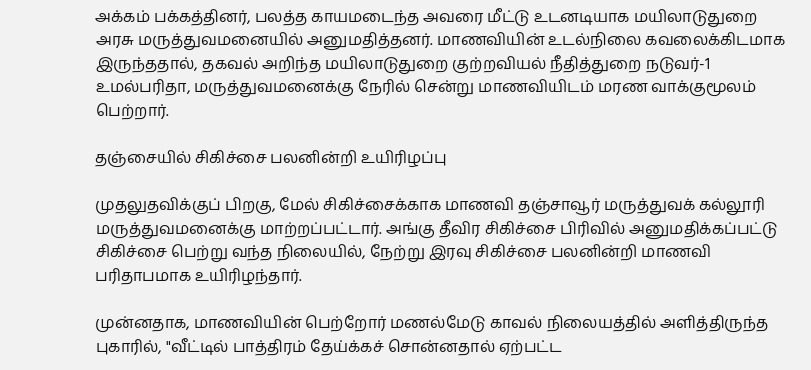அக்கம் பக்கத்தினர், பலத்த காயமடைந்த அவரை மீட்டு உடனடியாக மயிலாடுதுறை அரசு மருத்துவமனையில் அனுமதித்தனர். மாணவியின் உடல்நிலை கவலைக்கிடமாக இருந்ததால், தகவல் அறிந்த மயிலாடுதுறை குற்றவியல் நீதித்துறை நடுவர்-1 உமல்பரிதா, மருத்துவமனைக்கு நேரில் சென்று மாணவியிடம் மரண வாக்குமூலம் பெற்றார்.

தஞ்சையில் சிகிச்சை பலனின்றி உயிரிழப்பு

முதலுதவிக்குப் பிறகு, மேல் சிகிச்சைக்காக மாணவி தஞ்சாவூர் மருத்துவக் கல்லூரி மருத்துவமனைக்கு மாற்றப்பட்டார். அங்கு தீவிர சிகிச்சை பிரிவில் அனுமதிக்கப்பட்டு சிகிச்சை பெற்று வந்த நிலையில், நேற்று இரவு சிகிச்சை பலனின்றி மாணவி பரிதாபமாக உயிரிழந்தார்.

முன்னதாக, மாணவியின் பெற்றோர் மணல்மேடு காவல் நிலையத்தில் அளித்திருந்த புகாரில், "வீட்டில் பாத்திரம் தேய்க்கச் சொன்னதால் ஏற்பட்ட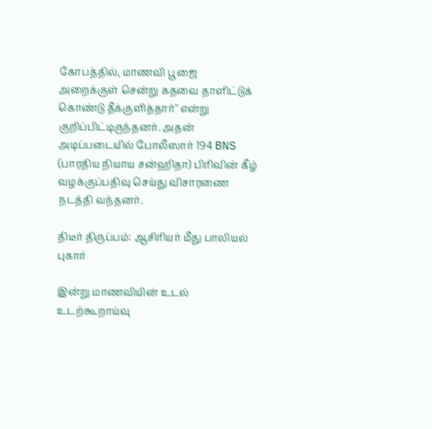கோபத்தில், மாணவி பூஜை அறைக்குள் சென்று கதவை தாளிட்டுக் கொண்டு தீக்குளித்தார்" என்று குறிப்பிட்டிருந்தனர். அதன் அடிப்படையில் போலீஸார் 194 BNS (பாரதிய நியாய சன்ஹிதா) பிரிவின் கீழ் வழக்குப்பதிவு செய்து விசாரணை நடத்தி வந்தனர்.

திடீர் திருப்பம்: ஆசிரியர் மீது பாலியல் புகார்

இன்று மாணவியின் உடல் உடற்கூறாய்வு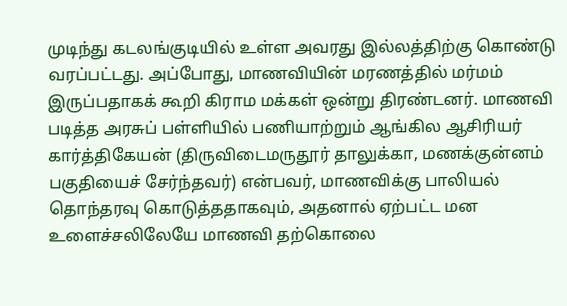முடிந்து கடலங்குடியில் உள்ள அவரது இல்லத்திற்கு கொண்டு வரப்பட்டது. அப்போது, மாணவியின் மரணத்தில் மர்மம் இருப்பதாகக் கூறி கிராம மக்கள் ஒன்று திரண்டனர். மாணவி படித்த அரசுப் பள்ளியில் பணியாற்றும் ஆங்கில ஆசிரியர் கார்த்திகேயன் (திருவிடைமருதூர் தாலுக்கா, மணக்குன்னம் பகுதியைச் சேர்ந்தவர்) என்பவர், மாணவிக்கு பாலியல் தொந்தரவு கொடுத்ததாகவும், அதனால் ஏற்பட்ட மன உளைச்சலிலேயே மாணவி தற்கொலை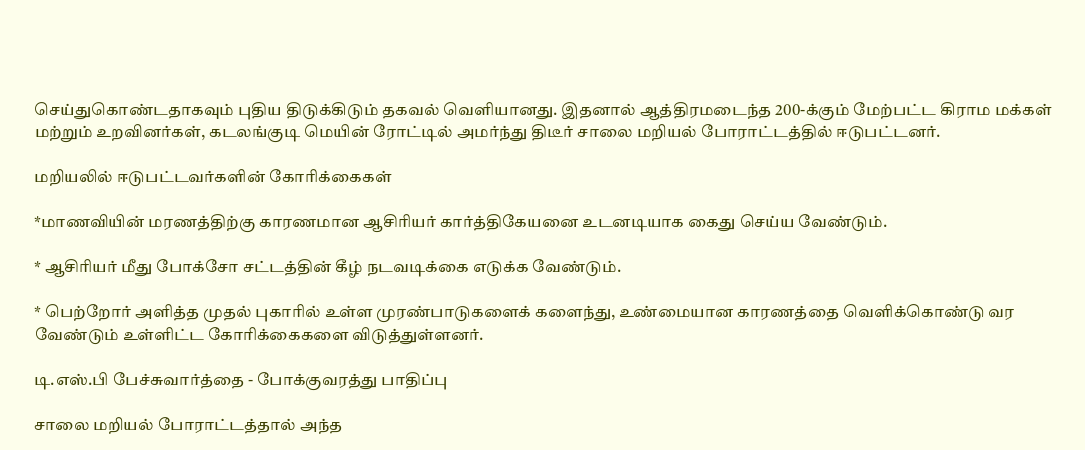செய்துகொண்டதாகவும் புதிய திடுக்கிடும் தகவல் வெளியானது. இதனால் ஆத்திரமடைந்த 200-க்கும் மேற்பட்ட கிராம மக்கள் மற்றும் உறவினர்கள், கடலங்குடி மெயின் ரோட்டில் அமர்ந்து திடீர் சாலை மறியல் போராட்டத்தில் ஈடுபட்டனர்.

மறியலில் ஈடுபட்டவர்களின் கோரிக்கைகள்

*மாணவியின் மரணத்திற்கு காரணமான ஆசிரியர் கார்த்திகேயனை உடனடியாக கைது செய்ய வேண்டும்.

* ஆசிரியர் மீது போக்சோ சட்டத்தின் கீழ் நடவடிக்கை எடுக்க வேண்டும்.

* பெற்றோர் அளித்த முதல் புகாரில் உள்ள முரண்பாடுகளைக் களைந்து, உண்மையான காரணத்தை வெளிக்கொண்டு வர வேண்டும் உள்ளிட்ட கோரிக்கைகளை விடுத்துள்ளனர்.

டி.எஸ்.பி பேச்சுவார்த்தை - போக்குவரத்து பாதிப்பு

சாலை மறியல் போராட்டத்தால் அந்த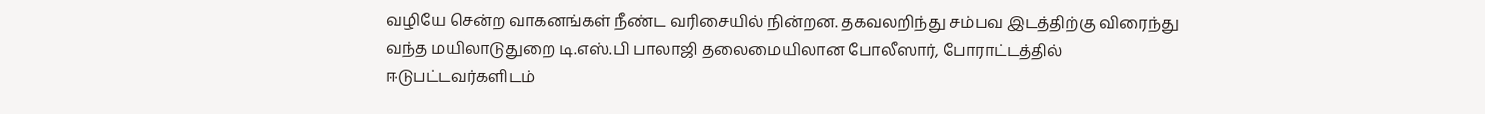வழியே சென்ற வாகனங்கள் நீண்ட வரிசையில் நின்றன. தகவலறிந்து சம்பவ இடத்திற்கு விரைந்து வந்த மயிலாடுதுறை டி.எஸ்.பி பாலாஜி தலைமையிலான போலீஸார், போராட்டத்தில் ஈடுபட்டவர்களிடம்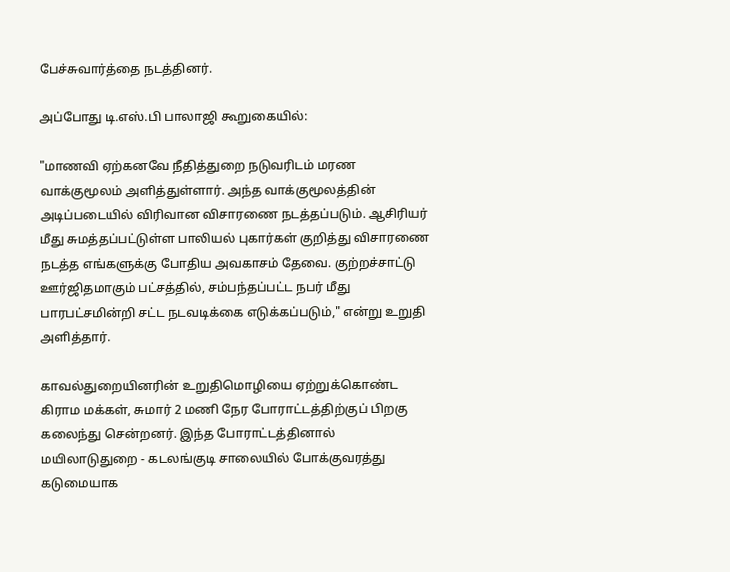பேச்சுவார்த்தை நடத்தினர்.

அப்போது டி.எஸ்.பி பாலாஜி கூறுகையில்:

"மாணவி ஏற்கனவே நீதித்துறை நடுவரிடம் மரண வாக்குமூலம் அளித்துள்ளார். அந்த வாக்குமூலத்தின் அடிப்படையில் விரிவான விசாரணை நடத்தப்படும். ஆசிரியர் மீது சுமத்தப்பட்டுள்ள பாலியல் புகார்கள் குறித்து விசாரணை நடத்த எங்களுக்கு போதிய அவகாசம் தேவை. குற்றச்சாட்டு ஊர்ஜிதமாகும் பட்சத்தில், சம்பந்தப்பட்ட நபர் மீது பாரபட்சமின்றி சட்ட நடவடிக்கை எடுக்கப்படும்," என்று உறுதி அளித்தார்.

காவல்துறையினரின் உறுதிமொழியை ஏற்றுக்கொண்ட கிராம மக்கள், சுமார் 2 மணி நேர போராட்டத்திற்குப் பிறகு கலைந்து சென்றனர். இந்த போராட்டத்தினால் மயிலாடுதுறை - கடலங்குடி சாலையில் போக்குவரத்து கடுமையாக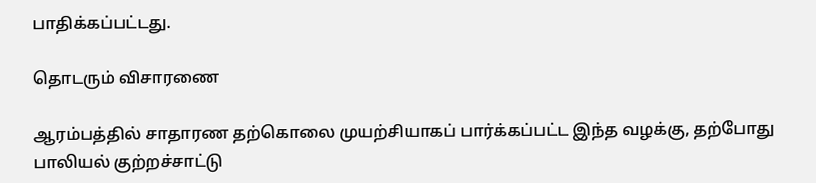பாதிக்கப்பட்டது.

தொடரும் விசாரணை

ஆரம்பத்தில் சாதாரண தற்கொலை முயற்சியாகப் பார்க்கப்பட்ட இந்த வழக்கு, தற்போது பாலியல் குற்றச்சாட்டு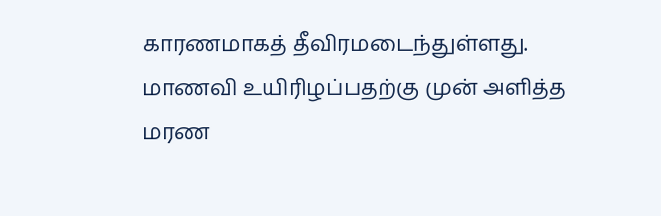காரணமாகத் தீவிரமடைந்துள்ளது. மாணவி உயிரிழப்பதற்கு முன் அளித்த மரண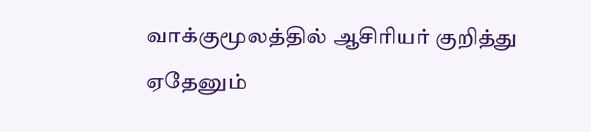வாக்குமூலத்தில் ஆசிரியர் குறித்து ஏதேனும்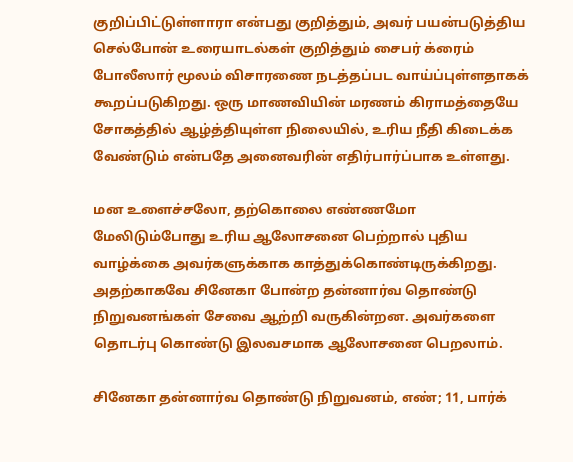குறிப்பிட்டுள்ளாரா என்பது குறித்தும், அவர் பயன்படுத்திய செல்போன் உரையாடல்கள் குறித்தும் சைபர் க்ரைம் போலீஸார் மூலம் விசாரணை நடத்தப்பட வாய்ப்புள்ளதாகக் கூறப்படுகிறது. ஒரு மாணவியின் மரணம் கிராமத்தையே சோகத்தில் ஆழ்த்தியுள்ள நிலையில், உரிய நீதி கிடைக்க வேண்டும் என்பதே அனைவரின் எதிர்பார்ப்பாக உள்ளது.

மன உளைச்சலோ, தற்கொலை எண்ணமோ மேலிடும்போது உரிய ஆலோசனை பெற்றால் புதிய வாழ்க்கை அவர்களுக்காக காத்துக்கொண்டிருக்கிறது. அதற்காகவே சினேகா போன்ற தன்னார்வ தொண்டு நிறுவனங்கள் சேவை ஆற்றி வருகின்றன. அவர்களை தொடர்பு கொண்டு இலவசமாக ஆலோசனை பெறலாம்.

சினேகா தன்னார்வ தொண்டு நிறுவனம், எண்; 11, பார்க்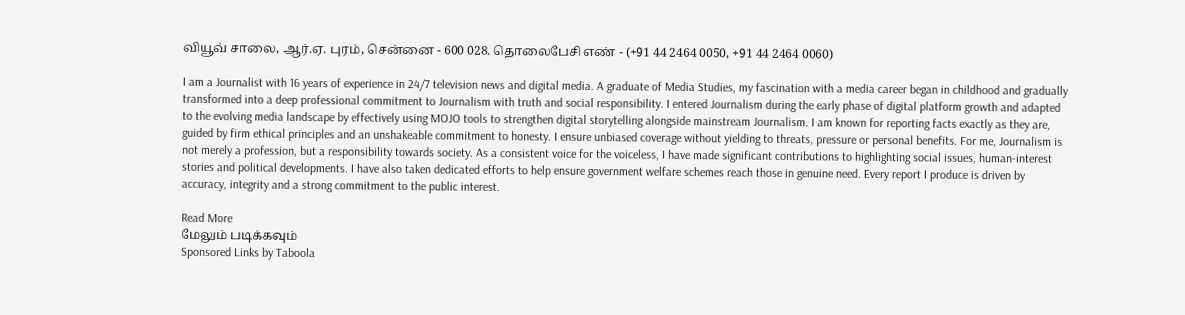வியூவ் சாலை, ஆர்.ஏ. புரம், சென்னை - 600 028. தொலைபேசி எண் - (+91 44 2464 0050, +91 44 2464 0060)

I am a Journalist with 16 years of experience in 24/7 television news and digital media. A graduate of Media Studies, my fascination with a media career began in childhood and gradually transformed into a deep professional commitment to Journalism with truth and social responsibility. I entered Journalism during the early phase of digital platform growth and adapted to the evolving media landscape by effectively using MOJO tools to strengthen digital storytelling alongside mainstream Journalism. I am known for reporting facts exactly as they are, guided by firm ethical principles and an unshakeable commitment to honesty. I ensure unbiased coverage without yielding to threats, pressure or personal benefits. For me, Journalism is not merely a profession, but a responsibility towards society. As a consistent voice for the voiceless, I have made significant contributions to highlighting social issues, human-interest stories and political developments. I have also taken dedicated efforts to help ensure government welfare schemes reach those in genuine need. Every report I produce is driven by accuracy, integrity and a strong commitment to the public interest.

Read More
மேலும் படிக்கவும்
Sponsored Links by Taboola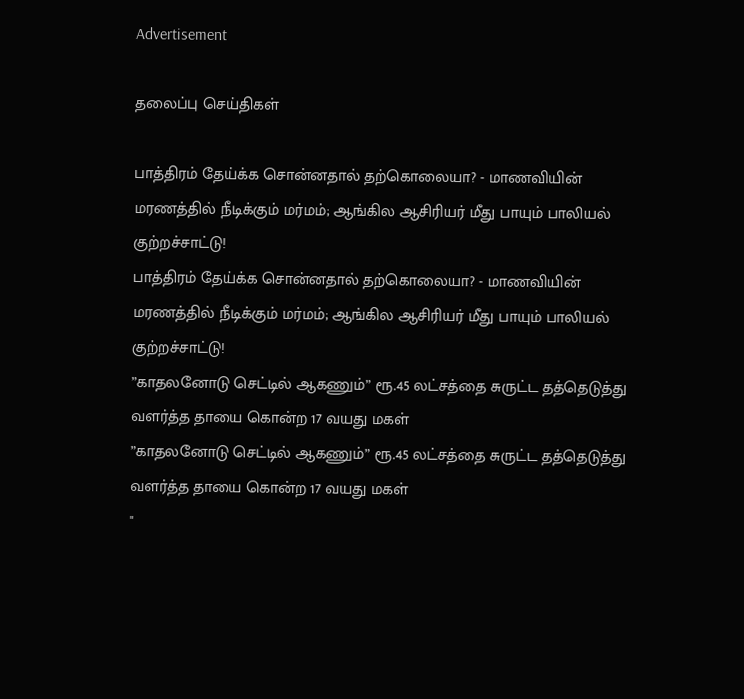Advertisement

தலைப்பு செய்திகள்

பாத்திரம் தேய்க்க சொன்னதால் தற்கொலையா? - மாணவியின் மரணத்தில் நீடிக்கும் மர்மம்; ஆங்கில ஆசிரியர் மீது பாயும் பாலியல் குற்றச்சாட்டு!
பாத்திரம் தேய்க்க சொன்னதால் தற்கொலையா? - மாணவியின் மரணத்தில் நீடிக்கும் மர்மம்; ஆங்கில ஆசிரியர் மீது பாயும் பாலியல் குற்றச்சாட்டு!
”காதலனோடு செட்டில் ஆகணும்” ரூ.45 லட்சத்தை சுருட்ட தத்தெடுத்து வளர்த்த தாயை கொன்ற 17 வயது மகள்
”காதலனோடு செட்டில் ஆகணும்” ரூ.45 லட்சத்தை சுருட்ட தத்தெடுத்து வளர்த்த தாயை கொன்ற 17 வயது மகள்
"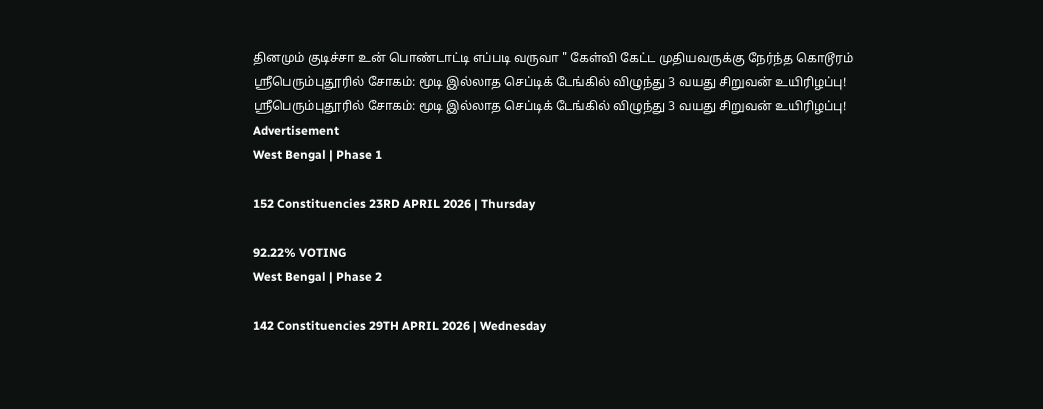தினமும் குடிச்சா உன் பொண்டாட்டி எப்படி வருவா " கேள்வி கேட்ட முதியவருக்கு நேர்ந்த கொடூரம்
ஸ்ரீபெரும்புதூரில் சோகம்: மூடி இல்லாத செப்டிக் டேங்கில் விழுந்து 3 வயது சிறுவன் உயிரிழப்பு!
ஸ்ரீபெரும்புதூரில் சோகம்: மூடி இல்லாத செப்டிக் டேங்கில் விழுந்து 3 வயது சிறுவன் உயிரிழப்பு!
Advertisement
West Bengal | Phase 1

152 Constituencies 23RD APRIL 2026 | Thursday

92.22% VOTING
West Bengal | Phase 2

142 Constituencies 29TH APRIL 2026 | Wednesday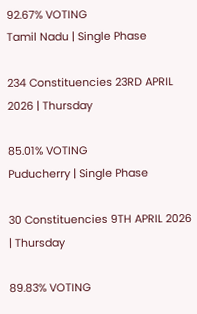92.67% VOTING
Tamil Nadu | Single Phase

234 Constituencies 23RD APRIL 2026 | Thursday

85.01% VOTING
Puducherry | Single Phase

30 Constituencies 9TH APRIL 2026 | Thursday

89.83% VOTING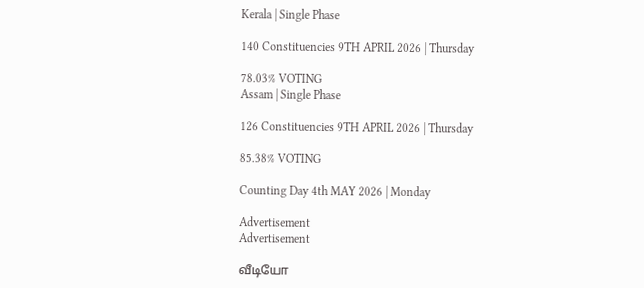Kerala | Single Phase

140 Constituencies 9TH APRIL 2026 | Thursday

78.03% VOTING
Assam | Single Phase

126 Constituencies 9TH APRIL 2026 | Thursday

85.38% VOTING

Counting Day 4th MAY 2026 | Monday

Advertisement
Advertisement

வீடியோ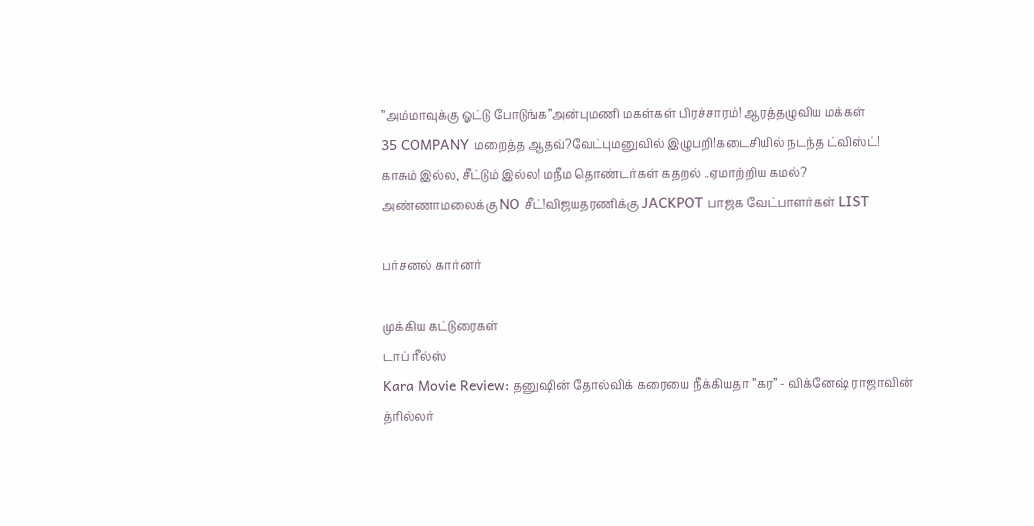’’அம்மாவுக்கு ஓட்டு போடுங்க’’அன்புமணி மகள்கள் பிரச்சாரம்! ஆரத்தழுவிய மக்கள்
35 COMPANY மறைத்த ஆதவ்?வேட்புமனுவில் இழுபறி!கடைசியில் நடந்த ட்விஸ்ட்!
காசும் இல்ல, சீட்டும் இல்ல! மநீம தொண்டர்கள் கதறல் ..ஏமாற்றிய கமல்?
அண்ணாமலைக்கு NO சீட்!விஜயதரணிக்கு JACKPOT பாஜக வேட்பாளர்கள் LIST

பர்சனல் கார்னர்

முக்கிய கட்டுரைகள்
டாப் ரீல்ஸ்
Kara Movie Review: தனுஷின் தோல்விக் கரையை நீக்கியதா ”கர” - விக்னேஷ் ராஜாவின் த்ரில்லர்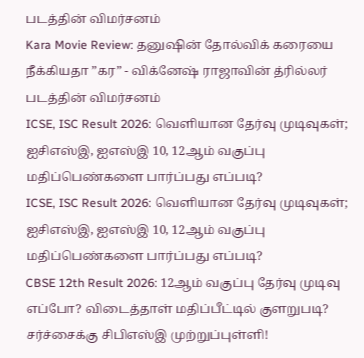படத்தின் விமர்சனம்
Kara Movie Review: தனுஷின் தோல்விக் கரையை நீக்கியதா ”கர” - விக்னேஷ் ராஜாவின் த்ரில்லர் படத்தின் விமர்சனம்
ICSE, ISC Result 2026: வெளியான தேர்வு முடிவுகள்; ஐசிஎஸ்இ, ஐஎஸ்இ 10, 12ஆம் வகுப்பு மதிப்பெண்களை பார்ப்பது எப்படி?
ICSE, ISC Result 2026: வெளியான தேர்வு முடிவுகள்; ஐசிஎஸ்இ, ஐஎஸ்இ 10, 12ஆம் வகுப்பு மதிப்பெண்களை பார்ப்பது எப்படி?
CBSE 12th Result 2026: 12ஆம் வகுப்பு தேர்வு முடிவு எப்போ? விடைத்தாள் மதிப்பீட்டில் குளறுபடி? சர்ச்சைக்கு சிபிஎஸ்இ முற்றுப்புள்ளி!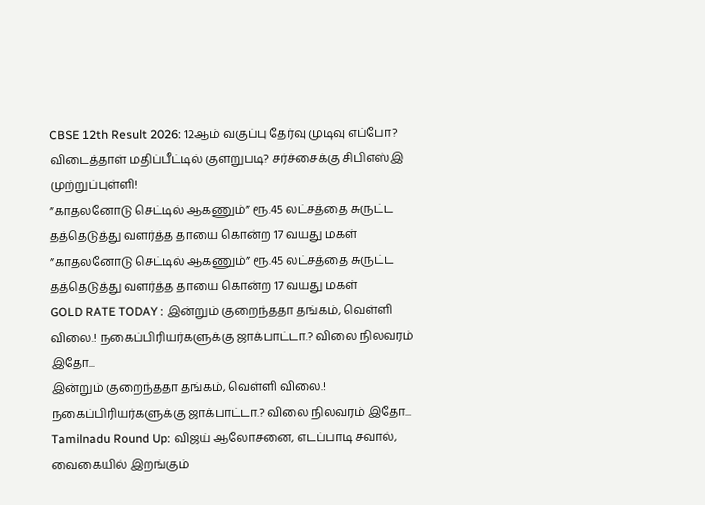CBSE 12th Result 2026: 12ஆம் வகுப்பு தேர்வு முடிவு எப்போ? விடைத்தாள் மதிப்பீட்டில் குளறுபடி? சர்ச்சைக்கு சிபிஎஸ்இ முற்றுப்புள்ளி!
”காதலனோடு செட்டில் ஆகணும்” ரூ.45 லட்சத்தை சுருட்ட தத்தெடுத்து வளர்த்த தாயை கொன்ற 17 வயது மகள்
”காதலனோடு செட்டில் ஆகணும்” ரூ.45 லட்சத்தை சுருட்ட தத்தெடுத்து வளர்த்த தாயை கொன்ற 17 வயது மகள்
GOLD RATE TODAY : இன்றும் குறைந்ததா தங்கம், வெள்ளி விலை.! நகைப்பிரியர்களுக்கு ஜாக்பாட்டா.? விலை நிலவரம் இதோ...
இன்றும் குறைந்ததா தங்கம், வெள்ளி விலை.! நகைப்பிரியர்களுக்கு ஜாக்பாட்டா.? விலை நிலவரம் இதோ...
Tamilnadu Round Up: விஜய் ஆலோசனை, எடப்பாடி சவால், வைகையில் இறங்கும்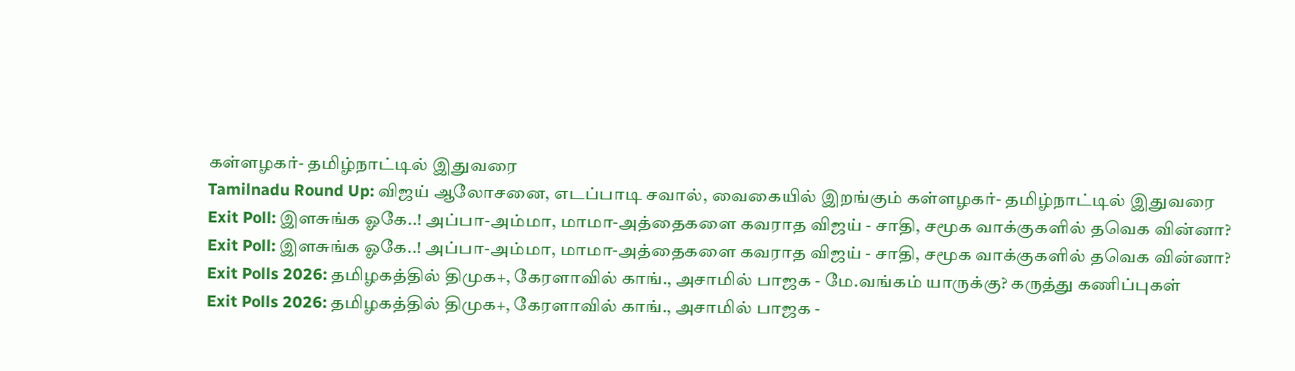கள்ளழகர்- தமிழ்நாட்டில் இதுவரை
Tamilnadu Round Up: விஜய் ஆலோசனை, எடப்பாடி சவால், வைகையில் இறங்கும் கள்ளழகர்- தமிழ்நாட்டில் இதுவரை
Exit Poll: இளசுங்க ஓகே..! அப்பா-அம்மா, மாமா-அத்தைகளை கவராத விஜய் - சாதி, சமூக வாக்குகளில் தவெக வின்னா?
Exit Poll: இளசுங்க ஓகே..! அப்பா-அம்மா, மாமா-அத்தைகளை கவராத விஜய் - சாதி, சமூக வாக்குகளில் தவெக வின்னா?
Exit Polls 2026: தமிழகத்தில் திமுக+, கேரளாவில் காங்., அசாமில் பாஜக - மே.வங்கம் யாருக்கு? கருத்து கணிப்புகள்
Exit Polls 2026: தமிழகத்தில் திமுக+, கேரளாவில் காங்., அசாமில் பாஜக -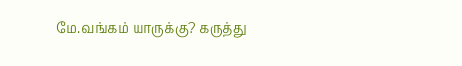மே.வங்கம் யாருக்கு? கருத்து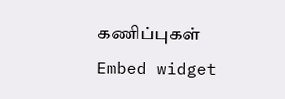கணிப்புகள்
Embed widget